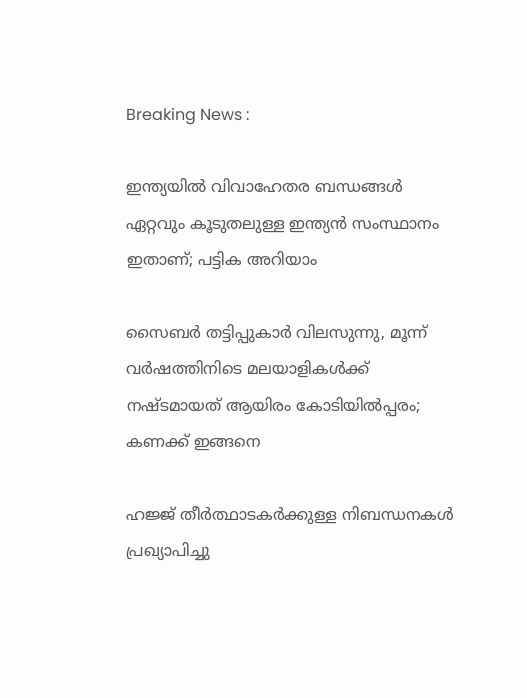Breaking News :

ഇന്ത്യയില്‍ വിവാഹേതര ബന്ധങ്ങള്‍ ഏറ്റവും കൂടുതലുള്ള ഇന്ത്യന്‍ സംസ്ഥാനം ഇതാണ്; പട്ടിക അറിയാം

സൈബര്‍ തട്ടിപ്പുകാര്‍ വിലസുന്നു, മൂന്ന് വര്‍ഷത്തിനിടെ മലയാളികള്‍ക്ക് നഷ്ടമായത് ആയിരം കോടിയില്‍പ്പരം; കണക്ക് ഇങ്ങനെ

ഹജ്ജ് തീർത്ഥാടകർക്കുള്ള നിബന്ധനകൾ പ്രഖ്യാപിച്ചു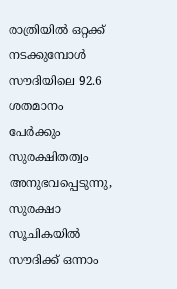രാത്രിയിൽ ഒറ്റക്ക് നടക്കുമ്പോൾ സൗദിയിലെ 92.6 ശതമാനം പേർക്കും സുരക്ഷിതത്വം അനുഭവപ്പെടുന്നു, സുരക്ഷാ സൂചികയിൽ സൗദിക്ക് ഒന്നാം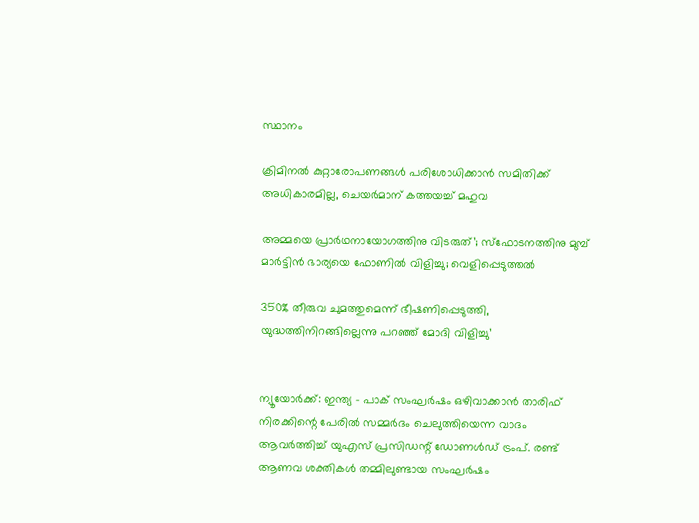സ്ഥാനം

ക്രിമിനല്‍ കുറ്റാരോപണങ്ങള്‍ പരിശോധിക്കാന്‍ സമിതിക്ക്‌ അധികാരമില്ല, ചെയര്‍മാന്‌ കത്തയച്ച് മഹുവ

അമ്മയെ പ്രാര്‍ഥനായോഗത്തിനു വിടരുത്’; സ്‌ഫോടനത്തിനു മുമ്പ് മാര്‍ട്ടിന്‍ ഭാര്യയെ ഫോണില്‍ വിളിച്ചു; വെളിപ്പെടുത്തല്‍

350% തീരുവ ചുമത്തുമെന്ന് ഭീഷണിപ്പെടുത്തി, യുദ്ധത്തിനിറങ്ങില്ലെന്നു പറഞ്ഞ് മോദി വിളിച്ചു’


ന്യൂയോര്‍ക്ക്: ഇന്ത്യ – പാക് സംഘര്‍ഷം ഒഴിവാക്കാന്‍ താരിഫ് നിരക്കിന്റെ പേരില്‍ സമ്മര്‍ദം ചെലുത്തിയെന്ന വാദം ആവര്‍ത്തിച്ച് യുഎസ് പ്രസിഡന്റ് ഡോണള്‍ഡ് ട്രംപ്. രണ്ട് ആണവ ശക്തികള്‍ തമ്മിലുണ്ടായ സംഘര്‍ഷം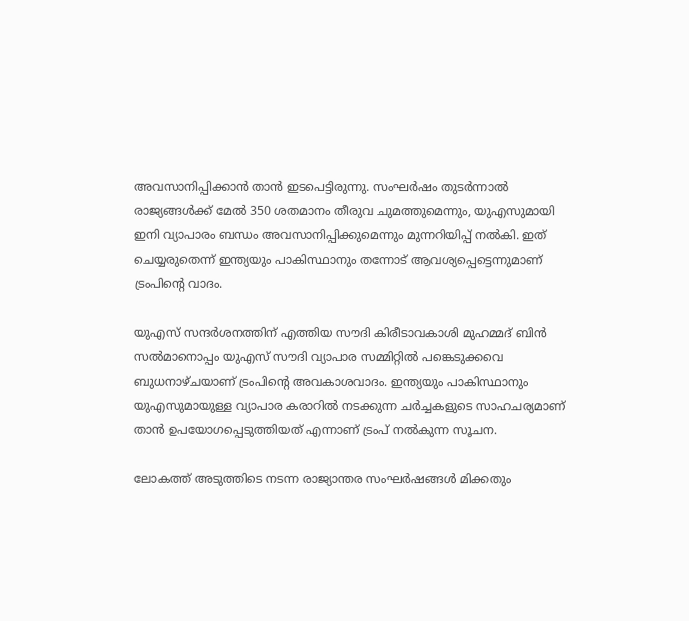അവസാനിപ്പിക്കാന്‍ താന്‍ ഇടപെട്ടിരുന്നു. സംഘര്‍ഷം തുടര്‍ന്നാല്‍ രാജ്യങ്ങള്‍ക്ക് മേല്‍ 350 ശതമാനം തീരുവ ചുമത്തുമെന്നും, യുഎസുമായി ഇനി വ്യാപാരം ബന്ധം അവസാനിപ്പിക്കുമെന്നും മുന്നറിയിപ്പ് നല്‍കി. ഇത് ചെയ്യരുതെന്ന് ഇന്ത്യയും പാകിസ്ഥാനും തന്നോട് ആവശ്യപ്പെട്ടെന്നുമാണ് ട്രംപിന്റെ വാദം.

യുഎസ് സന്ദര്‍ശനത്തിന് എത്തിയ സൗദി കിരീടാവകാശി മുഹമ്മദ് ബിന്‍ സല്‍മാനൊപ്പം യുഎസ് സൗദി വ്യാപാര സമ്മിറ്റില്‍ പങ്കെടുക്കവെ ബുധനാഴ്ചയാണ് ട്രംപിന്റെ അവകാശവാദം. ഇന്ത്യയും പാകിസ്ഥാനും യുഎസുമായുള്ള വ്യാപാര കരാറില്‍ നടക്കുന്ന ചര്‍ച്ചകളുടെ സാഹചര്യമാണ് താന്‍ ഉപയോഗപ്പെടുത്തിയത് എന്നാണ് ട്രംപ് നല്‍കുന്ന സൂചന.

ലോകത്ത് അടുത്തിടെ നടന്ന രാജ്യാന്തര സംഘര്‍ഷങ്ങള്‍ മിക്കതും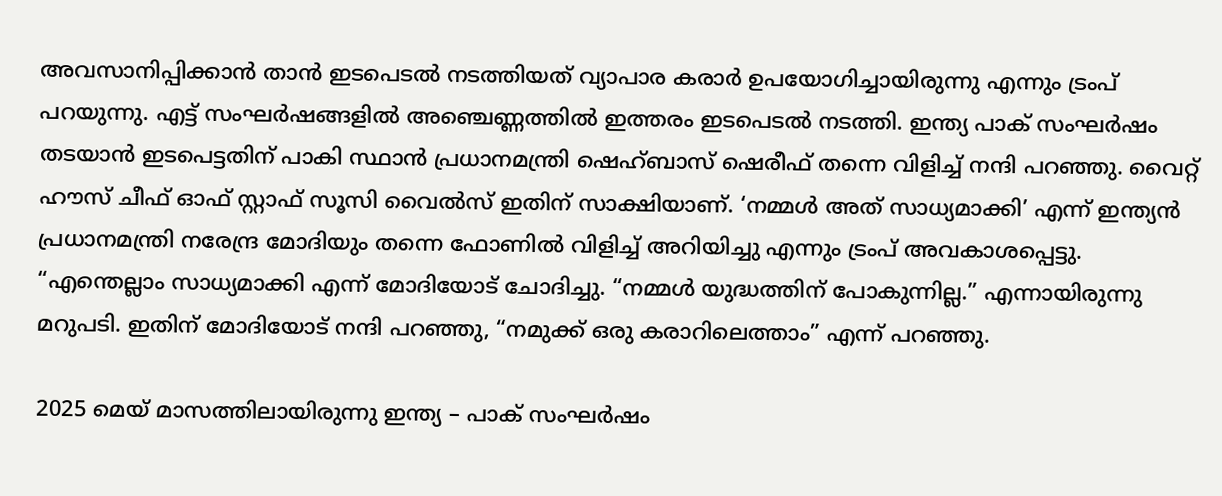അവസാനിപ്പിക്കാന്‍ താന്‍ ഇടപെടല്‍ നടത്തിയത് വ്യാപാര കരാര്‍ ഉപയോഗിച്ചായിരുന്നു എന്നും ട്രംപ് പറയുന്നു. എട്ട് സംഘര്‍ഷങ്ങളില്‍ അഞ്ചെണ്ണത്തില്‍ ഇത്തരം ഇടപെടല്‍ നടത്തി. ഇന്ത്യ പാക് സംഘര്‍ഷം തടയാന്‍ ഇടപെട്ടതിന് പാകി സ്ഥാന്‍ പ്രധാനമന്ത്രി ഷെഹ്ബാസ് ഷെരീഫ് തന്നെ വിളിച്ച് നന്ദി പറഞ്ഞു. വൈറ്റ് ഹൗസ് ചീഫ് ഓഫ് സ്റ്റാഫ് സൂസി വൈല്‍സ് ഇതിന് സാക്ഷിയാണ്. ‘നമ്മള്‍ അത് സാധ്യമാക്കി’ എന്ന് ഇന്ത്യന്‍ പ്രധാനമന്ത്രി നരേന്ദ്ര മോദിയും തന്നെ ഫോണില്‍ വിളിച്ച് അറിയിച്ചു എന്നും ട്രംപ് അവകാശപ്പെട്ടു. “എന്തെല്ലാം സാധ്യമാക്കി എന്ന് മോദിയോട് ചോദിച്ചു. “നമ്മൾ യുദ്ധത്തിന് പോകുന്നില്ല.” എന്നായിരുന്നു മറുപടി. ഇതിന് മോദിയോട് നന്ദി പറഞ്ഞു, “നമുക്ക് ഒരു കരാറിലെത്താം” എന്ന് പറഞ്ഞു.

2025 മെയ് മാസത്തിലായിരുന്നു ഇന്ത്യ – പാക് സംഘര്‍ഷം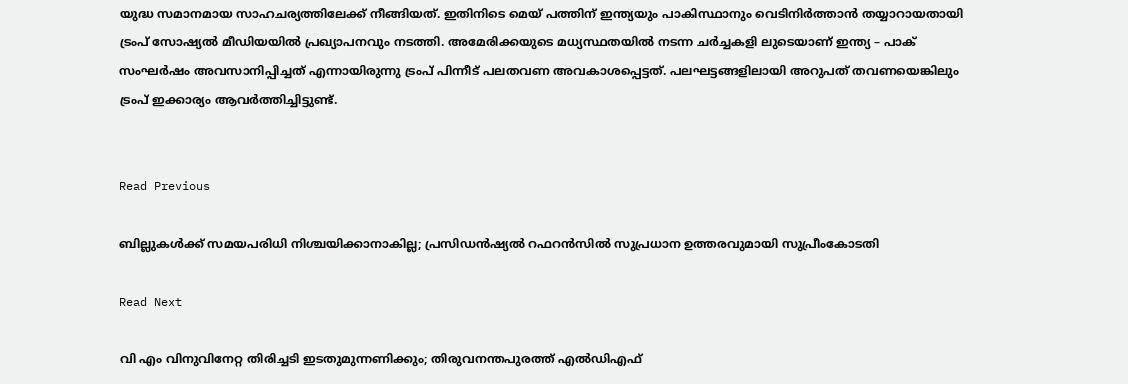യുദ്ധ സമാനമായ സാഹചര്യത്തിലേക്ക് നീങ്ങിയത്. ഇതിനിടെ മെയ് പത്തിന് ഇന്ത്യയും പാകിസ്ഥാനും വെടിനിര്‍ത്താന്‍ തയ്യാറായതായി ട്രംപ് സോഷ്യല്‍ മീഡിയയില്‍ പ്രഖ്യാപനവും നടത്തി. അമേരിക്കയുടെ മധ്യസ്ഥതയില്‍ നടന്ന ചര്‍ച്ചകളി ലുടെയാണ് ഇന്ത്യ – പാക് സംഘര്‍ഷം അവസാനിപ്പിച്ചത് എന്നായിരുന്നു ട്രംപ് പിന്നീട് പലതവണ അവകാശപ്പെട്ടത്. പലഘട്ടങ്ങളിലായി അറുപത് തവണയെങ്കിലും ട്രംപ് ഇക്കാര്യം ആവര്‍ത്തിച്ചിട്ടുണ്ട്.


Read Previous

ബില്ലുകള്‍ക്ക് സമയപരിധി നിശ്ചയിക്കാനാകില്ല; പ്രസിഡന്‍ഷ്യല്‍ റഫറന്‍സില്‍ സുപ്രധാന ഉത്തരവുമായി സുപ്രീംകോടതി

Read Next

വി എം വിനുവിനേറ്റ തിരിച്ചടി ഇടതുമുന്നണിക്കും; തിരുവനന്തപുരത്ത് എല്‍ഡിഎഫ്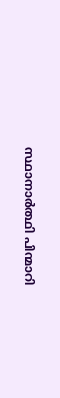സ്ഥാനാര്‍ത്ഥി പിന്മാറി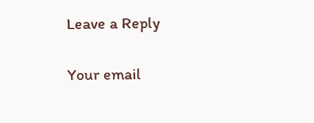Leave a Reply

Your email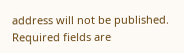address will not be published. Required fields are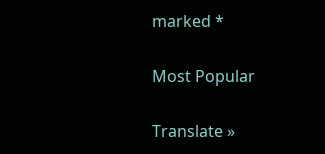marked *

Most Popular

Translate »